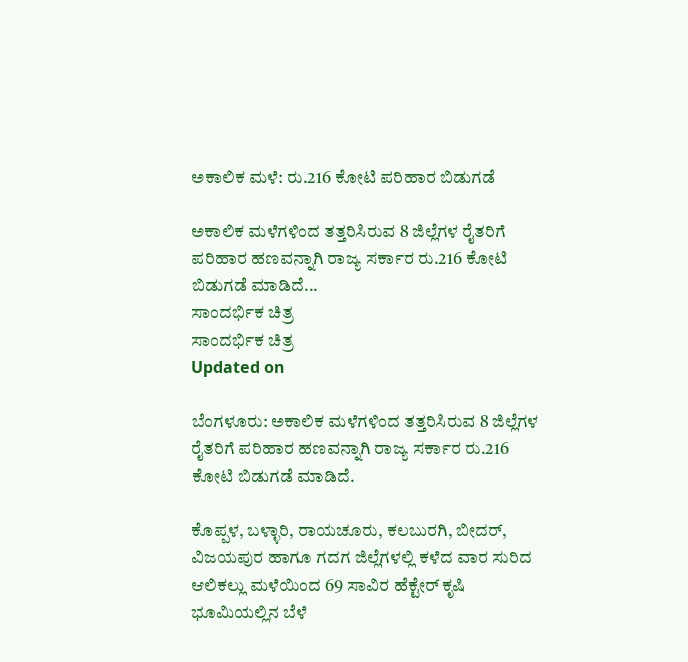ಅಕಾಲಿಕ ಮಳೆ: ರು.216 ಕೋಟಿ ಪರಿಹಾರ ಬಿಡುಗಡೆ

ಅಕಾಲಿಕ ಮಳೆಗಳಿಂದ ತತ್ತರಿಸಿರುವ 8 ಜಿಲ್ಲೆಗಳ ರೈತರಿಗೆ ಪರಿಹಾರ ಹಣವನ್ನಾಗಿ ರಾಜ್ಯ ಸರ್ಕಾರ ರು.216 ಕೋಟಿ ಬಿಡುಗಡೆ ಮಾಡಿದೆ...
ಸಾಂದರ್ಭಿಕ ಚಿತ್ರ
ಸಾಂದರ್ಭಿಕ ಚಿತ್ರ
Updated on

ಬೆಂಗಳೂರು: ಅಕಾಲಿಕ ಮಳೆಗಳಿಂದ ತತ್ತರಿಸಿರುವ 8 ಜಿಲ್ಲೆಗಳ ರೈತರಿಗೆ ಪರಿಹಾರ ಹಣವನ್ನಾಗಿ ರಾಜ್ಯ ಸರ್ಕಾರ ರು.216 ಕೋಟಿ ಬಿಡುಗಡೆ ಮಾಡಿದೆ.

ಕೊಪ್ಪಳ, ಬಳ್ಳಾರಿ, ರಾಯಚೂರು, ಕಲಬುರಗಿ, ಬೀದರ್, ವಿಜಯಪುರ ಹಾಗೂ ಗದಗ ಜಿಲ್ಲೆಗಳಲ್ಲಿ ಕಳೆದ ವಾರ ಸುರಿದ ಆಲಿಕಲ್ಲು ಮಳೆಯಿಂದ 69 ಸಾವಿರ ಹೆಕ್ಟೇರ್ ಕೃಷಿ ಭೂಮಿಯಲ್ಲಿನ ಬೆಳೆ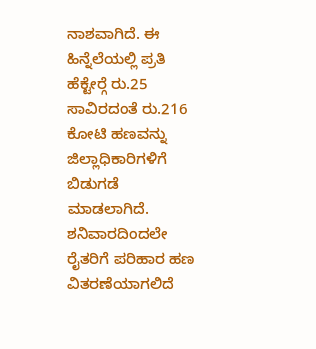ನಾಶವಾಗಿದೆ. ಈ ಹಿನ್ನೆಲೆಯಲ್ಲಿ ಪ್ರತಿ ಹೆಕ್ಟೇರ್‍ಗೆ ರು.25 ಸಾವಿರದಂತೆ ರು.216 ಕೋಟಿ ಹಣವನ್ನು ಜಿಲ್ಲಾಧಿಕಾರಿಗಳಿಗೆ ಬಿಡುಗಡೆ ಮಾಡಲಾಗಿದೆ. ಶನಿವಾರದಿಂದಲೇ ರೈತರಿಗೆ ಪರಿಹಾರ ಹಣ ವಿತರಣೆಯಾಗಲಿದೆ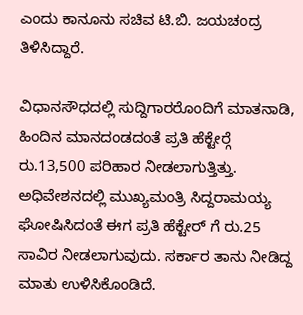ಎಂದು ಕಾನೂನು ಸಚಿವ ಟಿ.ಬಿ. ಜಯಚಂದ್ರ ತಿಳಿಸಿದ್ದಾರೆ.

ವಿಧಾನಸೌಧದಲ್ಲಿ ಸುದ್ದಿಗಾರರೊಂದಿಗೆ ಮಾತನಾಡಿ, ಹಿಂದಿನ ಮಾನದಂಡದಂತೆ ಪ್ರತಿ ಹೆಕ್ಟೇರ್‍ಗೆ ರು.13,500 ಪರಿಹಾರ ನೀಡಲಾಗುತ್ತಿತ್ತು. ಅಧಿವೇಶನದಲ್ಲಿ ಮುಖ್ಯಮಂತ್ರಿ ಸಿದ್ದರಾಮಯ್ಯ ಘೋಷಿಸಿದಂತೆ ಈಗ ಪ್ರತಿ ಹೆಕ್ಟೇರ್ ಗೆ ರು.25 ಸಾವಿರ ನೀಡಲಾಗುವುದು. ಸರ್ಕಾರ ತಾನು ನೀಡಿದ್ದ ಮಾತು ಉಳಿಸಿಕೊಂಡಿದೆ.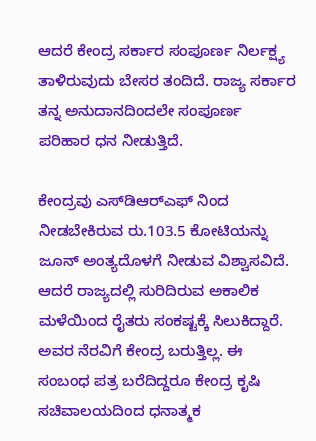ಆದರೆ ಕೇಂದ್ರ ಸರ್ಕಾರ ಸಂಪೂರ್ಣ ನಿರ್ಲಕ್ಷ್ಯ ತಾಳಿರುವುದು ಬೇಸರ ತಂದಿದೆ. ರಾಜ್ಯ ಸರ್ಕಾರ ತನ್ನ ಅನುದಾನದಿಂದಲೇ ಸಂಪೂರ್ಣ ಪರಿಹಾರ ಧನ ನೀಡುತ್ತಿದೆ.

ಕೇಂದ್ರವು ಎಸ್‍ಡಿಆರ್‍ಎಫ್ ನಿಂದ ನೀಡಬೇಕಿರುವ ರು.103.5 ಕೋಟಿಯನ್ನು ಜೂನ್ ಅಂತ್ಯದೊಳಗೆ ನೀಡುವ ವಿಶ್ವಾಸವಿದೆ. ಆದರೆ ರಾಜ್ಯದಲ್ಲಿ ಸುರಿದಿರುವ ಅಕಾಲಿಕ ಮಳೆಯಿಂದ ರೈತರು ಸಂಕಷ್ಟಕ್ಕೆ ಸಿಲುಕಿದ್ದಾರೆ. ಅವರ ನೆರವಿಗೆ ಕೇಂದ್ರ ಬರುತ್ತಿಲ್ಲ. ಈ ಸಂಬಂಧ ಪತ್ರ ಬರೆದಿದ್ದರೂ ಕೇಂದ್ರ ಕೃಷಿ ಸಚಿವಾಲಯದಿಂದ ಧನಾತ್ಮಕ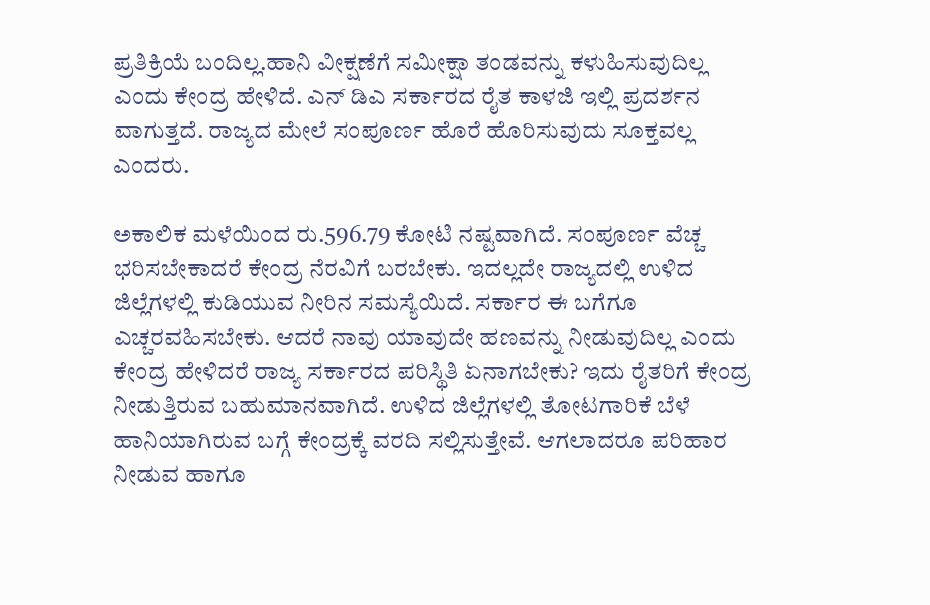ಪ್ರತಿಕ್ರಿಯೆ ಬಂದಿಲ್ಲ.ಹಾನಿ ವೀಕ್ಷಣೆಗೆ ಸಮೀಕ್ಷಾ ತಂಡವನ್ನು ಕಳುಹಿಸುವುದಿಲ್ಲ ಎಂದು ಕೇಂದ್ರ ಹೇಳಿದೆ. ಎನ್ ಡಿಎ ಸರ್ಕಾರದ ರೈತ ಕಾಳಜಿ ಇಲ್ಲಿ ಪ್ರದರ್ಶನ ವಾಗುತ್ತದೆ. ರಾಜ್ಯದ ಮೇಲೆ ಸಂಪೂರ್ಣ ಹೊರೆ ಹೊರಿಸುವುದು ಸೂಕ್ತವಲ್ಲ ಎಂದರು.

ಅಕಾಲಿಕ ಮಳೆಯಿಂದ ರು.596.79 ಕೋಟಿ ನಷ್ಟವಾಗಿದೆ. ಸಂಪೂರ್ಣ ವೆಚ್ಚ ಭರಿಸಬೇಕಾದರೆ ಕೇಂದ್ರ ನೆರವಿಗೆ ಬರಬೇಕು. ಇದಲ್ಲದೇ ರಾಜ್ಯದಲ್ಲಿ ಉಳಿದ ಜಿಲ್ಲೆಗಳಲ್ಲಿ ಕುಡಿಯುವ ನೀರಿನ ಸಮಸ್ಯೆಯಿದೆ. ಸರ್ಕಾರ ಈ ಬಗೆಗೂ ಎಚ್ಚರವಹಿಸಬೇಕು. ಆದರೆ ನಾವು ಯಾವುದೇ ಹಣವನ್ನು ನೀಡುವುದಿಲ್ಲ ಎಂದು ಕೇಂದ್ರ ಹೇಳಿದರೆ ರಾಜ್ಯ ಸರ್ಕಾರದ ಪರಿಸ್ಥಿತಿ ಏನಾಗಬೇಕು? ಇದು ರೈತರಿಗೆ ಕೇಂದ್ರ ನೀಡುತ್ತಿರುವ ಬಹುಮಾನವಾಗಿದೆ. ಉಳಿದ ಜಿಲ್ಲೆಗಳಲ್ಲಿ ತೋಟಗಾರಿಕೆ ಬೆಳೆ ಹಾನಿಯಾಗಿರುವ ಬಗ್ಗೆ ಕೇಂದ್ರಕ್ಕೆ ವರದಿ ಸಲ್ಲಿಸುತ್ತೇವೆ. ಆಗಲಾದರೂ ಪರಿಹಾರ ನೀಡುವ ಹಾಗೂ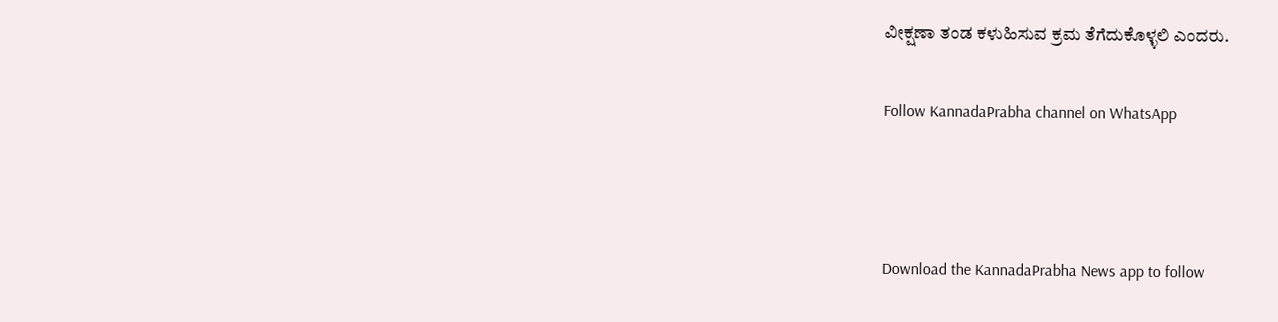ವೀಕ್ಷಣಾ ತಂಡ ಕಳುಹಿಸುವ ಕ್ರಮ ತೆಗೆದುಕೊಳ್ಳಲಿ ಎಂದರು.

Follow KannadaPrabha channel on WhatsApp



Download the KannadaPrabha News app to follow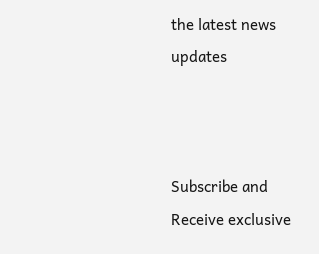the latest news updates



Subscribe and Receive exclusive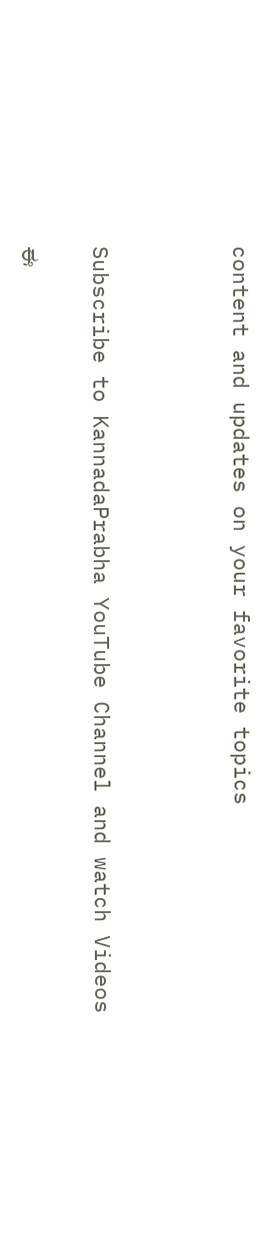content and updates on your favorite topics



Subscribe to KannadaPrabha YouTube Channel and watch Videos

ಈ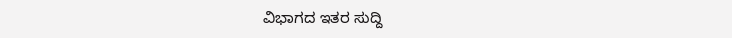ವಿಭಾಗದ ಇತರ ಸುದ್ದಿ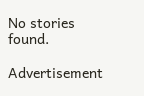No stories found.

Advertisement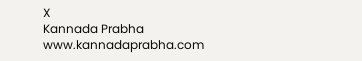X
Kannada Prabha
www.kannadaprabha.com